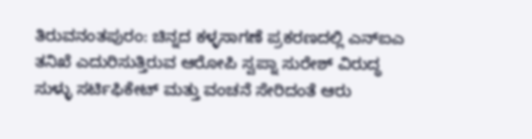ತಿರುವನಂತಪುರಂ: ಚಿನ್ನದ ಕಳ್ಳಸಾಗಣೆ ಪ್ರಕರಣದಲ್ಲಿ ಎನ್ಐಎ ತನಿಖೆ ಎದುರಿಸುತ್ತಿರುವ ಆರೋಪಿ ಸ್ವಪ್ನಾ ಸುರೇಶ್ ವಿರುದ್ಧ ಸುಳ್ಳು ಸರ್ಟಿಫಿಕೇಟ್ ಮತ್ತು ವಂಚನೆ ಸೇರಿದಂತೆ ಆರು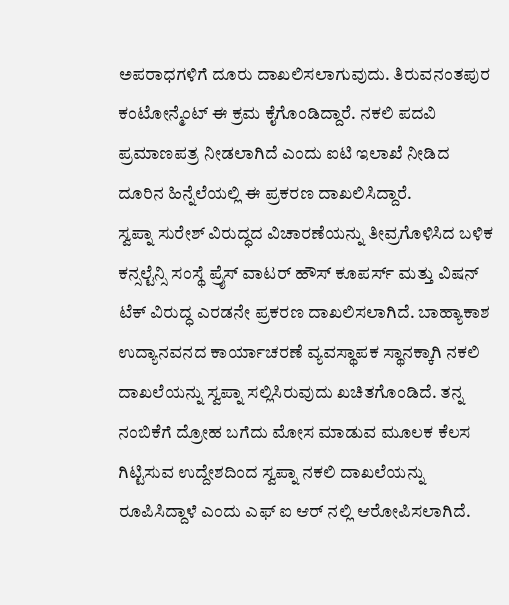ಅಪರಾಧಗಳಿಗೆ ದೂರು ದಾಖಲಿಸಲಾಗುವುದು. ತಿರುವನಂತಪುರ ಕಂಟೋನ್ಮೆಂಟ್ ಈ ಕ್ರಮ ಕೈಗೊಂಡಿದ್ದಾರೆ. ನಕಲಿ ಪದವಿ ಪ್ರಮಾಣಪತ್ರ ನೀಡಲಾಗಿದೆ ಎಂದು ಐಟಿ ಇಲಾಖೆ ನೀಡಿದ ದೂರಿನ ಹಿನ್ನೆಲೆಯಲ್ಲಿ ಈ ಪ್ರಕರಣ ದಾಖಲಿಸಿದ್ದಾರೆ.
ಸ್ವಪ್ನಾ ಸುರೇಶ್ ವಿರುದ್ಧದ ವಿಚಾರಣೆಯನ್ನು ತೀವ್ರಗೊಳಿಸಿದ ಬಳಿಕ ಕನ್ಸಲ್ಟೆನ್ಸಿ ಸಂಸ್ಥೆ ಪ್ರೈಸ್ ವಾಟರ್ ಹೌಸ್ ಕೂಪರ್ಸ್ ಮತ್ತು ವಿಷನ್ ಟೆಕ್ ವಿರುದ್ಧ ಎರಡನೇ ಪ್ರಕರಣ ದಾಖಲಿಸಲಾಗಿದೆ. ಬಾಹ್ಯಾಕಾಶ ಉದ್ಯಾನವನದ ಕಾರ್ಯಾಚರಣೆ ವ್ಯವಸ್ಥಾಪಕ ಸ್ಥಾನಕ್ಕಾಗಿ ನಕಲಿ ದಾಖಲೆಯನ್ನು ಸ್ವಪ್ನಾ ಸಲ್ಲಿಸಿರುವುದು ಖಚಿತಗೊಂಡಿದೆ. ತನ್ನ ನಂಬಿಕೆಗೆ ದ್ರೋಹ ಬಗೆದು ಮೋಸ ಮಾಡುವ ಮೂಲಕ ಕೆಲಸ ಗಿಟ್ಟಿಸುವ ಉದ್ದೇಶದಿಂದ ಸ್ವಪ್ನಾ ನಕಲಿ ದಾಖಲೆಯನ್ನು ರೂಪಿಸಿದ್ದಾಳೆ ಎಂದು ಎಫ್ ಐ ಆರ್ ನಲ್ಲಿ ಆರೋಪಿಸಲಾಗಿದೆ.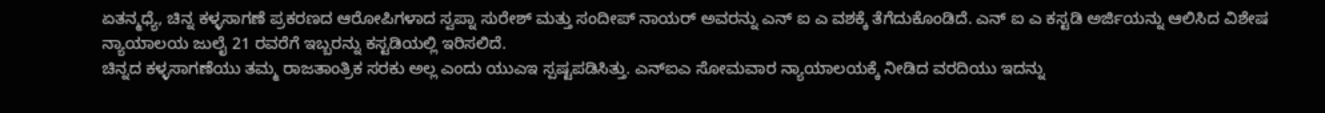ಏತನ್ಮಧ್ಯೆ, ಚಿನ್ನ ಕಳ್ಳಸಾಗಣೆ ಪ್ರಕರಣದ ಆರೋಪಿಗಳಾದ ಸ್ವಪ್ನಾ ಸುರೇಶ್ ಮತ್ತು ಸಂದೀಪ್ ನಾಯರ್ ಅವರನ್ನು ಎನ್ ಐ ಎ ವಶಕ್ಕೆ ತೆಗೆದುಕೊಂಡಿದೆ. ಎನ್ ಐ ಎ ಕಸ್ಟಡಿ ಅರ್ಜಿಯನ್ನು ಆಲಿಸಿದ ವಿಶೇಷ ನ್ಯಾಯಾಲಯ ಜುಲೈ 21 ರವರೆಗೆ ಇಬ್ಬರನ್ನು ಕಸ್ಟಡಿಯಲ್ಲಿ ಇರಿಸಲಿದೆ.
ಚಿನ್ನದ ಕಳ್ಳಸಾಗಣೆಯು ತಮ್ಮ ರಾಜತಾಂತ್ರಿಕ ಸರಕು ಅಲ್ಲ ಎಂದು ಯುಎಇ ಸ್ಪಷ್ಟಪಡಿಸಿತ್ತು. ಎನ್ಐಎ ಸೋಮವಾರ ನ್ಯಾಯಾಲಯಕ್ಕೆ ನೀಡಿದ ವರದಿಯು ಇದನ್ನು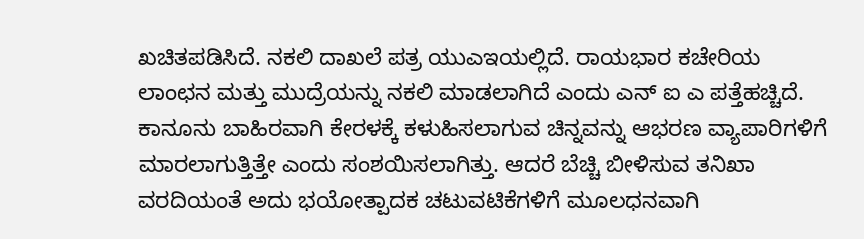ಖಚಿತಪಡಿಸಿದೆ. ನಕಲಿ ದಾಖಲೆ ಪತ್ರ ಯುಎಇಯಲ್ಲಿದೆ. ರಾಯಭಾರ ಕಚೇರಿಯ ಲಾಂಛನ ಮತ್ತು ಮುದ್ರೆಯನ್ನು ನಕಲಿ ಮಾಡಲಾಗಿದೆ ಎಂದು ಎನ್ ಐ ಎ ಪತ್ತೆಹಚ್ಚಿದೆ. ಕಾನೂನು ಬಾಹಿರವಾಗಿ ಕೇರಳಕ್ಕೆ ಕಳುಹಿಸಲಾಗುವ ಚಿನ್ನವನ್ನು ಆಭರಣ ವ್ಯಾಪಾರಿಗಳಿಗೆ ಮಾರಲಾಗುತ್ತಿತ್ತೇ ಎಂದು ಸಂಶಯಿಸಲಾಗಿತ್ತು. ಆದರೆ ಬೆಚ್ಚಿ ಬೀಳಿಸುವ ತನಿಖಾ ವರದಿಯಂತೆ ಅದು ಭಯೋತ್ಪಾದಕ ಚಟುವಟಿಕೆಗಳಿಗೆ ಮೂಲಧನವಾಗಿ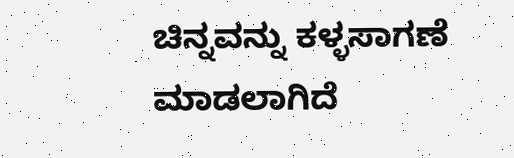ಚಿನ್ನವನ್ನು ಕಳ್ಳಸಾಗಣೆ ಮಾಡಲಾಗಿದೆ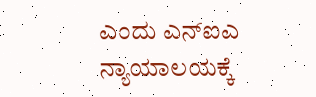ಎಂದು ಎನ್ಐಎ ನ್ಯಾಯಾಲಯಕ್ಕೆ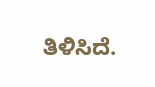ತಿಳಿಸಿದೆ.